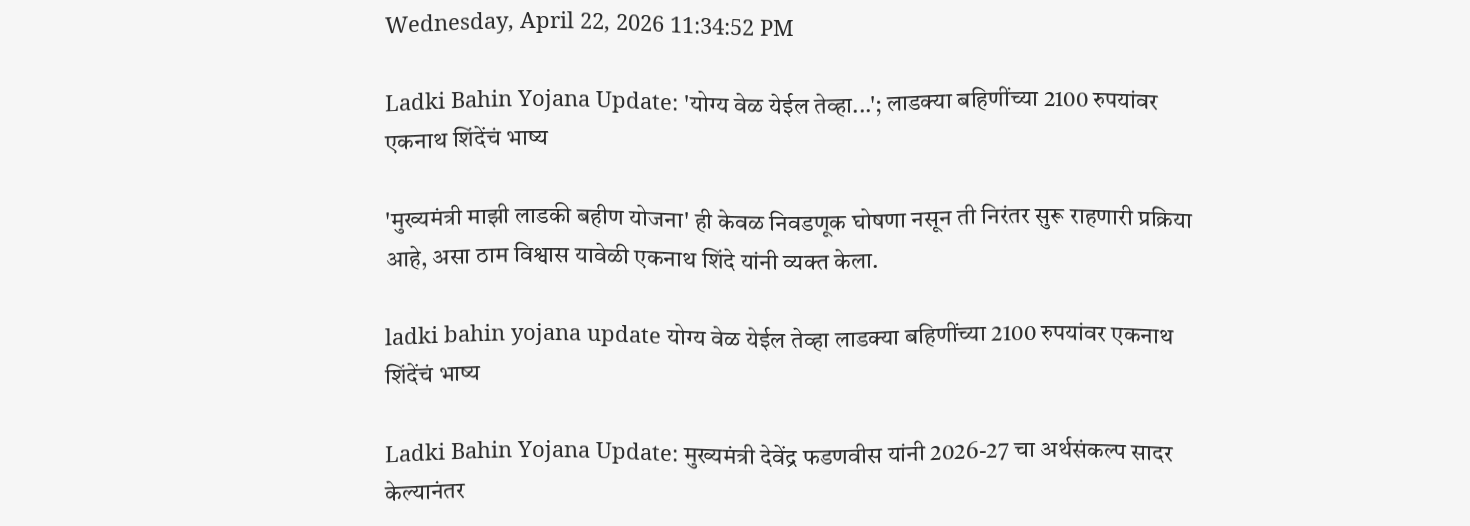Wednesday, April 22, 2026 11:34:52 PM

Ladki Bahin Yojana Update: 'योग्य वेळ येईल तेव्हा...'; लाडक्या बहिणींच्या 2100 रुपयांवर एकनाथ शिंदेंचं भाष्य

'मुख्यमंत्री माझी लाडकी बहीण योजना' ही केवळ निवडणूक घोषणा नसून ती निरंतर सुरू राहणारी प्रक्रिया आहे, असा ठाम विश्वास यावेळी एकनाथ शिंदे यांनी व्यक्त केला.

ladki bahin yojana update योग्य वेळ येईल तेव्हा लाडक्या बहिणींच्या 2100 रुपयांवर एकनाथ शिंदेंचं भाष्य

Ladki Bahin Yojana Update: मुख्यमंत्री देवेंद्र फडणवीस यांनी 2026-27 चा अर्थसंकल्प सादर केल्यानंतर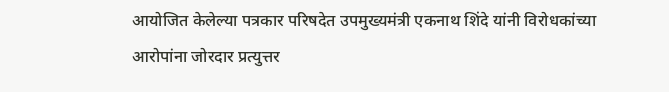आयोजित केलेल्या पत्रकार परिषदेत उपमुख्यमंत्री एकनाथ शिंदे यांनी विरोधकांच्या आरोपांना जोरदार प्रत्युत्तर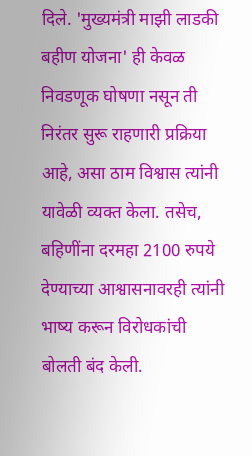दिले. 'मुख्यमंत्री माझी लाडकी बहीण योजना' ही केवळ निवडणूक घोषणा नसून ती निरंतर सुरू राहणारी प्रक्रिया आहे, असा ठाम विश्वास त्यांनी यावेळी व्यक्त केला. तसेच, बहिणींना दरमहा 2100 रुपये देण्याच्या आश्वासनावरही त्यांनी भाष्य करून विरोधकांची बोलती बंद केली.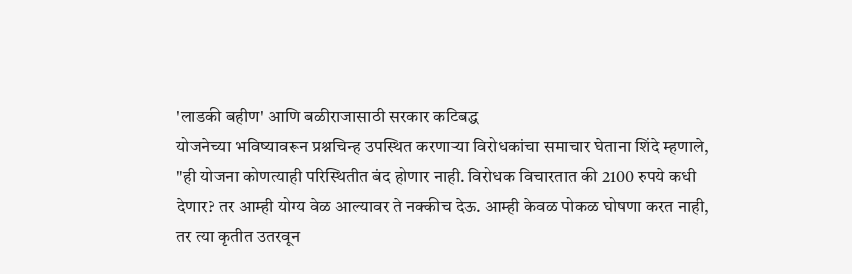'लाडकी बहीण' आणि बळीराजासाठी सरकार कटिबद्ध
योजनेच्या भविष्यावरून प्रश्नचिन्ह उपस्थित करणाऱ्या विरोधकांचा समाचार घेताना शिंदे म्हणाले, "ही योजना कोणत्याही परिस्थितीत बंद होणार नाही. विरोधक विचारतात की 2100 रुपये कधी देणार? तर आम्ही योग्य वेळ आल्यावर ते नक्कीच देऊ. आम्ही केवळ पोकळ घोषणा करत नाही, तर त्या कृतीत उतरवून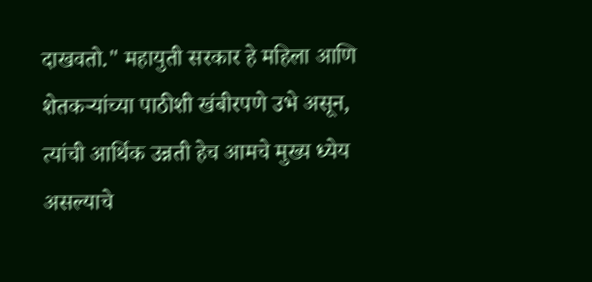दाखवतो." महायुती सरकार हे महिला आणि शेतकऱ्यांच्या पाठीशी खंबीरपणे उभे असून, त्यांची आर्थिक उन्नती हेच आमचे मुख्य ध्येय असल्याचे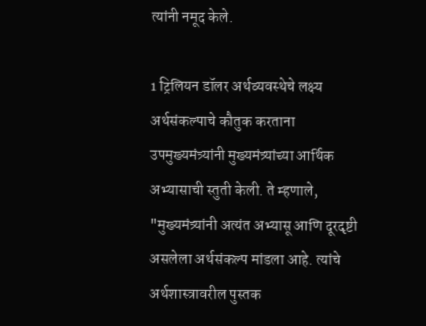त्यांनी नमूद केले.

1 ट्रिलियन डॉलर अर्थव्यवस्थेचे लक्ष्य
अर्थसंकल्पाचे कौतुक करताना उपमुख्यमंत्र्यांनी मुख्यमंत्र्यांच्या आर्थिक अभ्यासाची स्तुती केली. ते म्हणाले, "मुख्यमंत्र्यांनी अत्यंत अभ्यासू आणि दूरदृष्टी असलेला अर्थसंकल्प मांडला आहे. त्यांचे अर्थशास्त्रावरील पुस्तक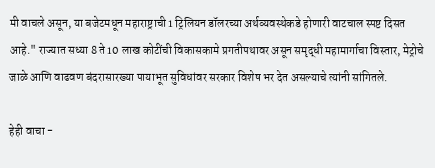मी वाचले असून, या बजेटमधून महाराष्ट्राची 1 ट्रिलियन डॉलरच्या अर्थव्यवस्थेकडे होणारी वाटचाल स्पष्ट दिसत आहे." राज्यात सध्या 8 ते 10 लाख कोटींची विकासकामे प्रगतीपथावर असून समृद्धी महामार्गाचा विस्तार, मेट्रोचे जाळे आणि वाढवण बंदरासारख्या पायाभूत सुविधांवर सरकार विशेष भर देत असल्याचे त्यांनी सांगितले.

हेही वाचा -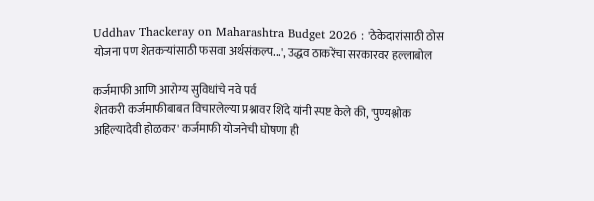Uddhav Thackeray on Maharashtra Budget 2026 : 'ठेकेदारांसाठी ठोस योजना पण शेतकऱ्यांसाठी फसवा अर्थसंकल्प...', उद्धव ठाकरेंचा सरकारवर हल्लाबोल

कर्जमाफी आणि आरोग्य सुविधांचे नवे पर्व
शेतकरी कर्जमाफीबाबत विचारलेल्या प्रश्नावर शिंदे यांनी स्पष्ट केले की, 'पुण्यश्लोक अहिल्यादेवी होळकर' कर्जमाफी योजनेची घोषणा ही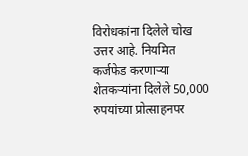विरोधकांना दिलेले चोख उत्तर आहे. नियमित कर्जफेड करणाऱ्या शेतकऱ्यांना दिलेले 50,000 रुपयांच्या प्रोत्साहनपर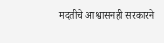मदतीचे आश्वासनही सरकारने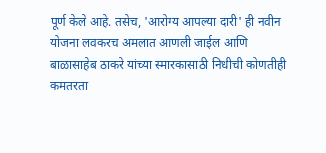पूर्ण केले आहे. तसेच, 'आरोग्य आपल्या दारी' ही नवीन योजना लवकरच अमलात आणली जाईल आणि बाळासाहेब ठाकरे यांच्या स्मारकासाठी निधीची कोणतीही कमतरता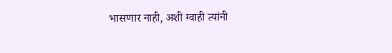भासणार नाही, अशी ग्वाही त्यांनी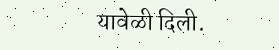यावेळी दिली.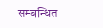सम्बन्धित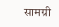सामग्री